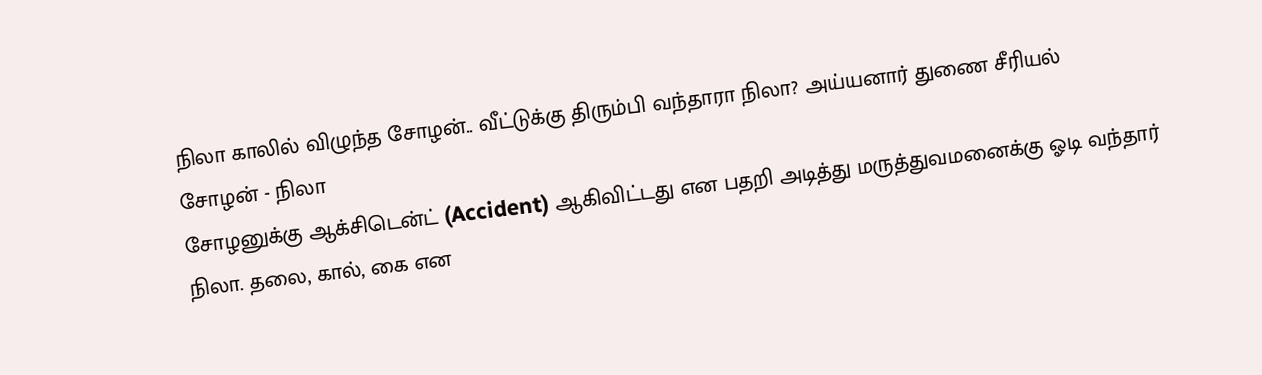நிலா காலில் விழுந்த சோழன்.. வீட்டுக்கு திரும்பி வந்தாரா நிலா? அய்யனார் துணை சீரியல்
சோழன் - நிலா
சோழனுக்கு ஆக்சிடென்ட் (Accident) ஆகிவிட்டது என பதறி அடித்து மருத்துவமனைக்கு ஓடி வந்தார் நிலா. தலை, கால், கை என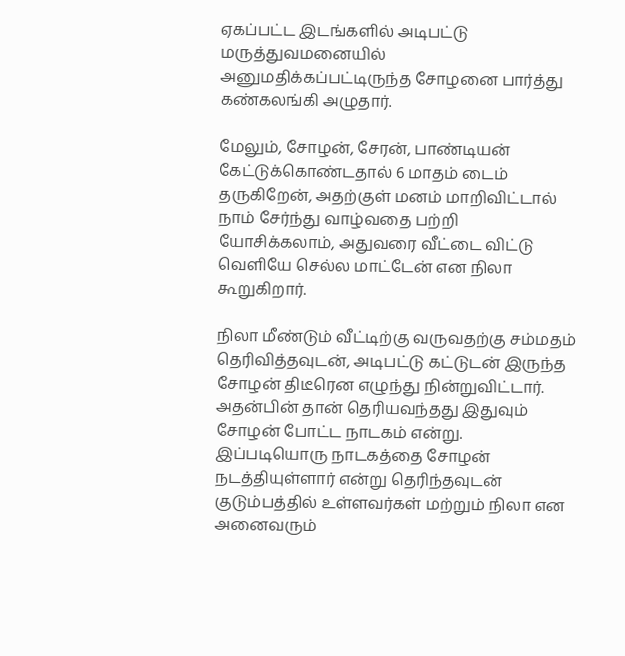ஏகப்பட்ட இடங்களில் அடிபட்டு மருத்துவமனையில் அனுமதிக்கப்பட்டிருந்த சோழனை பார்த்து கண்கலங்கி அழுதார்.

மேலும், சோழன், சேரன், பாண்டியன் கேட்டுக்கொண்டதால் 6 மாதம் டைம் தருகிறேன், அதற்குள் மனம் மாறிவிட்டால் நாம் சேர்ந்து வாழ்வதை பற்றி யோசிக்கலாம், அதுவரை வீட்டை விட்டு வெளியே செல்ல மாட்டேன் என நிலா கூறுகிறார்.

நிலா மீண்டும் வீட்டிற்கு வருவதற்கு சம்மதம் தெரிவித்தவுடன், அடிபட்டு கட்டுடன் இருந்த சோழன் திடீரென எழுந்து நின்றுவிட்டார். அதன்பின் தான் தெரியவந்தது இதுவும் சோழன் போட்ட நாடகம் என்று. இப்படியொரு நாடகத்தை சோழன் நடத்தியுள்ளார் என்று தெரிந்தவுடன் குடும்பத்தில் உள்ளவர்கள் மற்றும் நிலா என அனைவரும்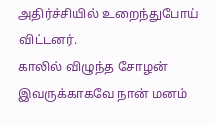அதிர்ச்சியில் உறைந்துபோய் விட்டனர்.
காலில் விழுந்த சோழன்
இவருக்காகவே நான் மனம்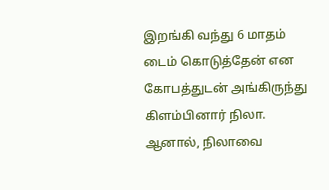இறங்கி வந்து 6 மாதம் டைம் கொடுத்தேன் என கோபத்துடன் அங்கிருந்து கிளம்பினார் நிலா. ஆனால், நிலாவை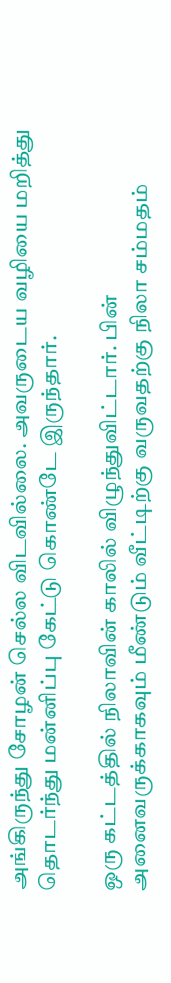அங்கிருந்து சோழன் செல்ல விடவில்லை. அவருடைய வழியை மறித்து தொடர்ந்து மன்னிப்பு கேட்டு கொண்டே இருந்தார்.

ஒரு கட்டத்தில் நிலாவின் காலில் விழுந்துவிட்டார். பின் அனைவருக்காகவும் மீண்டும் வீட்டிற்கு வருவதற்கு நிலா சம்மதம்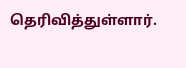தெரிவித்துள்ளார்.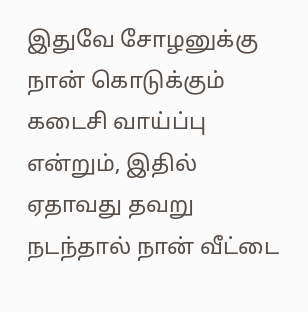இதுவே சோழனுக்கு நான் கொடுக்கும் கடைசி வாய்ப்பு என்றும், இதில் ஏதாவது தவறு நடந்தால் நான் வீட்டை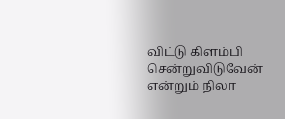விட்டு கிளம்பி சென்றுவிடுவேன் என்றும் நிலா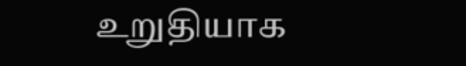உறுதியாக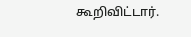கூறிவிட்டார்.